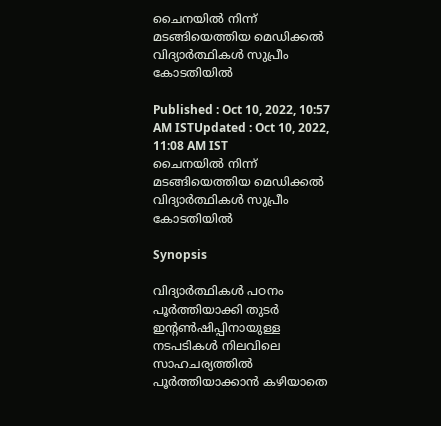ചൈനയിൽ നിന്ന് മടങ്ങിയെത്തിയ മെഡിക്കൽ വിദ്യാർത്ഥികൾ സുപ്രീം കോടതിയില്‍

Published : Oct 10, 2022, 10:57 AM ISTUpdated : Oct 10, 2022, 11:08 AM IST
ചൈനയിൽ നിന്ന് മടങ്ങിയെത്തിയ മെഡിക്കൽ വിദ്യാർത്ഥികൾ സുപ്രീം കോടതിയില്‍

Synopsis

വിദ്യാർത്ഥികൾ പഠനം പൂർത്തിയാക്കി തുടർ ഇന്റൺഷിപ്പിനായുള്ള നടപടികൾ നിലവിലെ സാഹചര്യത്തിൽ പൂർത്തിയാക്കാൻ കഴിയാതെ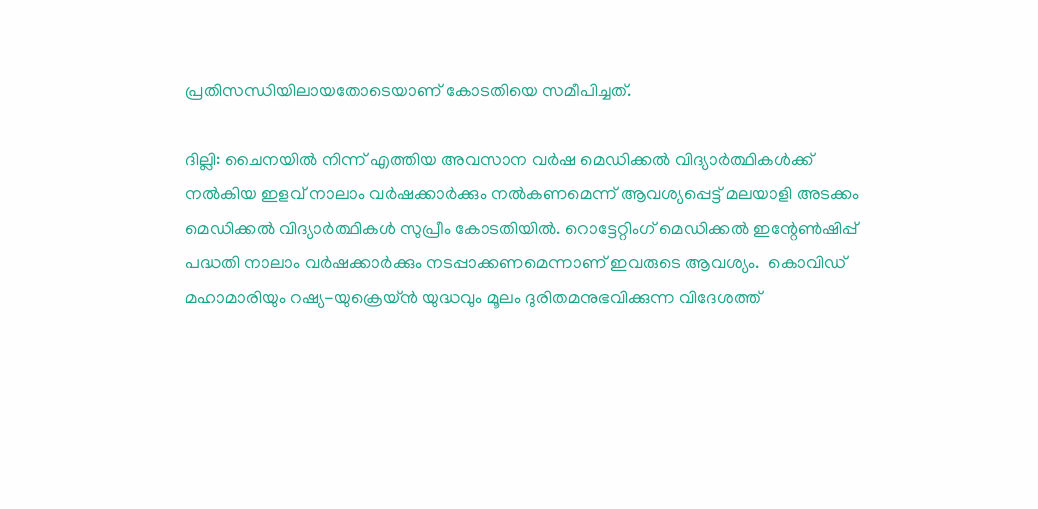പ്രതിസന്ധിയിലായതോടെയാണ് കോടതിയെ സമീപിച്ചത്.

ദില്ലി: ചൈനയിൽ നിന്ന് എത്തിയ അവസാന വർഷ മെഡിക്കൽ വിദ്യാർത്ഥികൾക്ക് നൽകിയ ഇളവ് നാലാം വർഷക്കാർക്കും നൽകണമെന്ന് ആവശ്യപ്പെട്ട് മലയാളി അടക്കം മെഡിക്കൽ വിദ്യാർത്ഥികൾ സുപ്രീം കോടതിയിൽ. റൊട്ടേറ്റിംഗ് മെഡിക്കൽ ഇന്റേൺഷിപ്പ് പദ്ധതി നാലാം വർഷക്കാർക്കും നടപ്പാക്കണമെന്നാണ് ഇവരുടെ ആവശ്യം.  കൊവിഡ് മഹാമാരിയും റഷ്യ-യുക്രെയ്‌ൻ യുദ്ധവും മൂലം ദുരിതമനുഭവിക്കുന്ന വിദേശത്ത്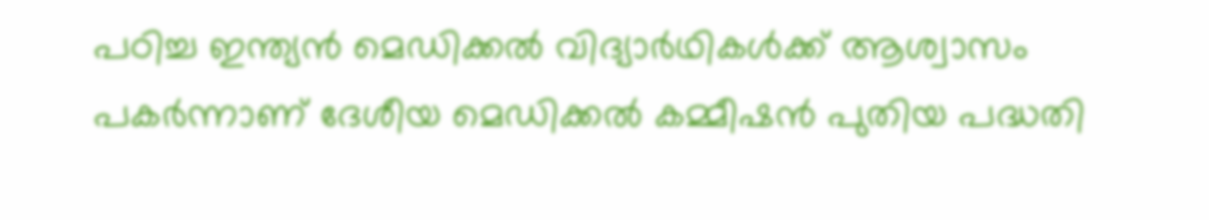പഠിച്ച ഇന്ത്യന്‍ മെഡിക്കൽ വിദ്യാ‍ർഥികൾക്ക് ആശ്വാസം പകര്‍ന്നാണ് ദേശീയ മെഡിക്കൽ കമ്മീഷൻ പുതിയ പദ്ധതി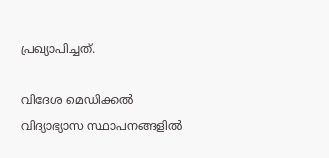പ്രഖ്യാപിച്ചത്.

വിദേശ മെഡിക്കല്‍ വിദ്യാഭ്യാസ സ്ഥാപനങ്ങളില്‍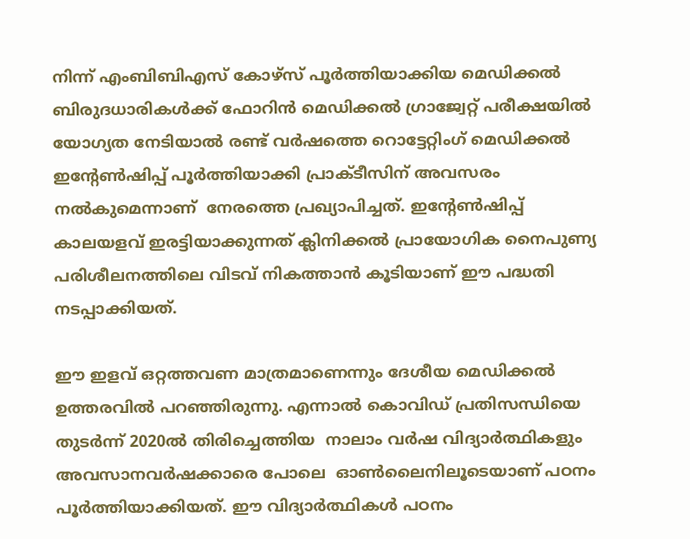നിന്ന് എംബിബിഎസ് കോഴ്സ് പൂർത്തിയാക്കിയ മെഡിക്കൽ ബിരുദധാരികൾക്ക് ഫോറിൻ മെഡിക്കൽ ഗ്രാജ്വേറ്റ് പരീക്ഷയിൽ  യോഗ്യത നേടിയാൽ രണ്ട് വര്‍ഷത്തെ റൊട്ടേറ്റിംഗ് മെഡിക്കൽ ഇന്റേൺഷിപ്പ് പൂർത്തിയാക്കി പ്രാക്ടീസിന് അവസരം നൽകുമെന്നാണ്  നേരത്തെ പ്രഖ്യാപിച്ചത്. ഇന്റേൺഷിപ്പ് കാലയളവ് ഇരട്ടിയാക്കുന്നത് ക്ലിനിക്കൽ പ്രായോഗിക നൈപുണ്യ പരിശീലനത്തിലെ വിടവ് നികത്താൻ കൂടിയാണ് ഈ പദ്ധതി നടപ്പാക്കിയത്.

ഈ ഇളവ് ഒറ്റത്തവണ മാത്രമാണെന്നും ദേശീയ മെഡിക്കൽ ഉത്തരവിൽ പറഞ്ഞിരുന്നു. എന്നാൽ കൊവിഡ് പ്രതിസന്ധിയെ തുടർന്ന് 2020ൽ തിരിച്ചെത്തിയ  നാലാം വർഷ വിദ്യാർത്ഥികളും അവസാനവർഷക്കാരെ പോലെ  ഓൺലൈനിലൂടെയാണ് പഠനം പൂർത്തിയാക്കിയത്. ഈ വിദ്യാർത്ഥികൾ പഠനം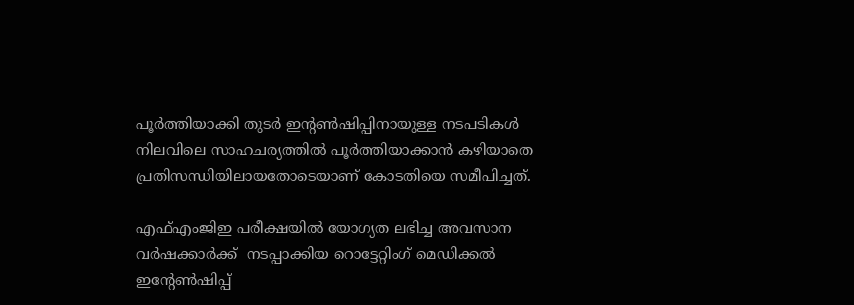പൂർത്തിയാക്കി തുടർ ഇന്റൺഷിപ്പിനായുള്ള നടപടികൾ നിലവിലെ സാഹചര്യത്തിൽ പൂർത്തിയാക്കാൻ കഴിയാതെ പ്രതിസന്ധിയിലായതോടെയാണ് കോടതിയെ സമീപിച്ചത്.

എഫ്എംജിഇ പരീക്ഷയില്‍ യോഗ്യത ലഭിച്ച അവസാന വർഷക്കാർക്ക്  നടപ്പാക്കിയ റൊട്ടേറ്റിംഗ് മെഡിക്കൽ ഇന്റേൺഷിപ്പ്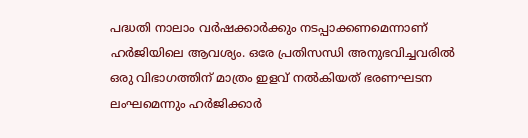പദ്ധതി നാലാം വർഷക്കാർക്കും നടപ്പാക്കണമെന്നാണ് ഹർജിയിലെ ആവശ്യം. ഒരേ പ്രതിസന്ധി അനുഭവിച്ചവരിൽ ഒരു വിഭാഗത്തിന് മാത്രം ഇളവ് നൽകിയത് ഭരണഘടന ലംഘമെന്നും ഹർജിക്കാർ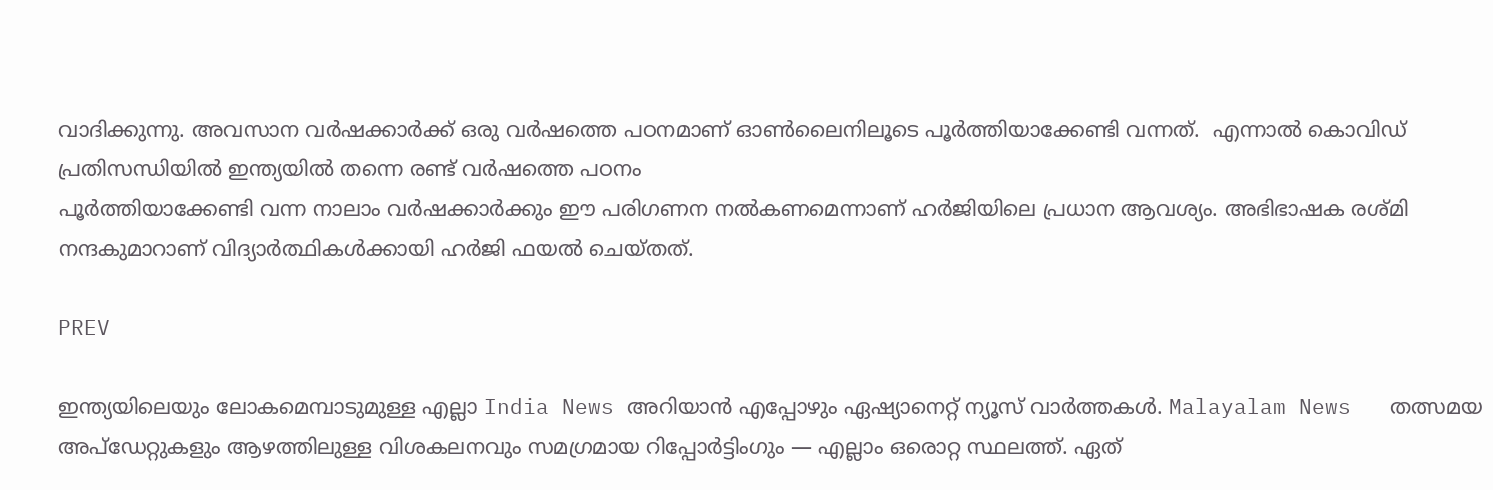വാദിക്കുന്നു. അവസാന വർഷക്കാർക്ക് ഒരു വർഷത്തെ പഠനമാണ് ഓൺലൈനിലൂടെ പൂർത്തിയാക്കേണ്ടി വന്നത്.  എന്നാൽ കൊവിഡ് പ്രതിസന്ധിയിൽ ഇന്ത്യയിൽ തന്നെ രണ്ട് വർഷത്തെ പഠനം
പൂർത്തിയാക്കേണ്ടി വന്ന നാലാം വർഷക്കാർക്കും ഈ പരിഗണന നൽകണമെന്നാണ് ഹർജിയിലെ പ്രധാന ആവശ്യം. അഭിഭാഷക രശ്മി നന്ദകുമാറാണ് വിദ്യാർത്ഥികൾക്കായി ഹർജി ഫയൽ ചെയ്തത്.

PREV

ഇന്ത്യയിലെയും ലോകമെമ്പാടുമുള്ള എല്ലാ India News അറിയാൻ എപ്പോഴും ഏഷ്യാനെറ്റ് ന്യൂസ് വാർത്തകൾ. Malayalam News   തത്സമയ അപ്‌ഡേറ്റുകളും ആഴത്തിലുള്ള വിശകലനവും സമഗ്രമായ റിപ്പോർട്ടിംഗും — എല്ലാം ഒരൊറ്റ സ്ഥലത്ത്. ഏത്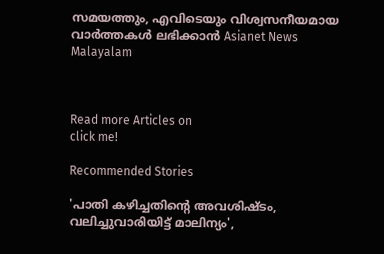സമയത്തും, എവിടെയും വിശ്വസനീയമായ വാർത്തകൾ ലഭിക്കാൻ Asianet News Malayalam



Read more Articles on
click me!

Recommended Stories

'പാതി കഴിച്ചതിന്റെ അവശിഷ്ടം, വലിച്ചുവാരിയിട്ട് മാലിന്യം',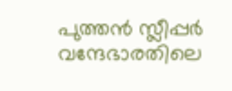പുത്തൻ സ്ലീപ്പർ വന്ദേഭാരതിലെ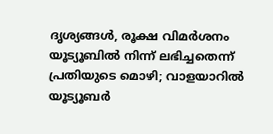ദൃശ്യങ്ങൾ, രൂക്ഷ വിമർശനം
യൂട്യൂബിൽ നിന്ന് ലഭിച്ചതെന്ന് പ്രതിയുടെ മൊഴി; വാളയാറിൽ യൂട്യൂബർ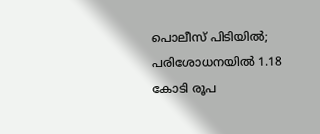പൊലീസ് പിടിയിൽ; പരിശോധനയിൽ 1.18 കോടി രൂപ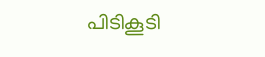പിടികൂടി